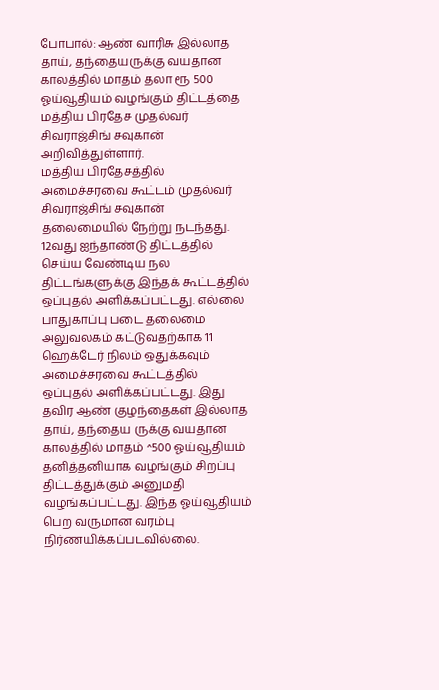போபால்: ஆண் வாரிசு இல்லாத தாய், தந்தையருக்கு வயதான காலத்தில் மாதம் தலா ரூ 500 ஓய்வூதியம் வழங்கும் திட்டத்தை மத்திய பிரதேச முதல்வர் சிவராஜ்சிங் சவுகான் அறிவித்துள்ளார்.
மத்திய பிரதேசத்தில் அமைச்சரவை கூட்டம் முதல்வர் சிவராஜ்சிங் சவுகான் தலைமையில் நேற்று நடந்தது. 12வது ஐந்தாண்டு திட்டத்தில் செய்ய வேண்டிய நல திட்டங்களுக்கு இந்தக் கூட்டத்தில் ஒப்புதல் அளிக்கப்பட்டது. எல்லை பாதுகாப்பு படை தலைமை அலுவலகம் கட்டுவதற்காக 11 ஹெக்டேர் நிலம் ஒதுக்கவும் அமைச்சரவை கூட்டத்தில் ஒப்புதல் அளிக்கப்பட்டது. இது தவிர ஆண் குழந்தைகள் இல்லாத தாய், தந்தைய ருக்கு வயதான காலத்தில் மாதம் ^500 ஓய்வூதியம் தனித்தனியாக வழங்கும் சிறப்பு திட்டத்துக்கும் அனுமதி வழங்கப்பட்டது. இந்த ஓய்வூதியம் பெற வருமான வரம்பு நிர்ணயிக்கப்படவில்லை.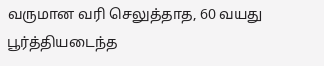வருமான வரி செலுத்தாத, 60 வயது பூர்த்தியடைந்த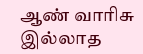ஆண் வாரிசு இல்லாத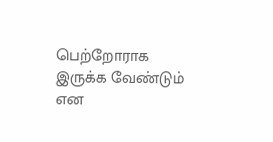பெற்றோராக இருக்க வேண்டும் என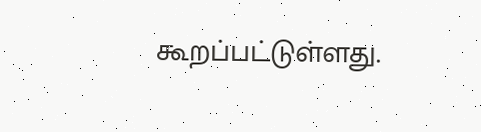கூறப்பட்டுள்ளது.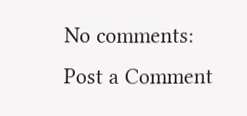No comments:
Post a Comment